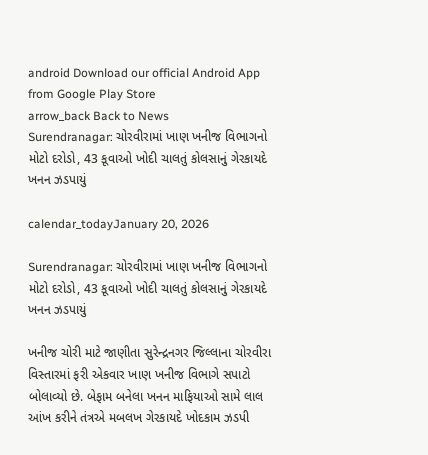android Download our official Android App from Google Play Store
arrow_back Back to News
Surendranagar: ચોરવીરામાં ખાણ ખનીજ વિભાગનો મોટો દરોડો, 43 કૂવાઓ ખોદી ચાલતું કોલસાનું ગેરકાયદે ખનન ઝડપાયું

calendar_todayJanuary 20, 2026

Surendranagar: ચોરવીરામાં ખાણ ખનીજ વિભાગનો મોટો દરોડો, 43 કૂવાઓ ખોદી ચાલતું કોલસાનું ગેરકાયદે ખનન ઝડપાયું

ખનીજ ચોરી માટે જાણીતા સુરેન્દ્રનગર જિલ્લાના ચોરવીરા વિસ્તારમાં ફરી એકવાર ખાણ ખનીજ વિભાગે સપાટો બોલાવ્યો છે. બેફામ બનેલા ખનન માફિયાઓ સામે લાલ આંખ કરીને તંત્રએ મબલખ ગેરકાયદે ખોદકામ ઝડપી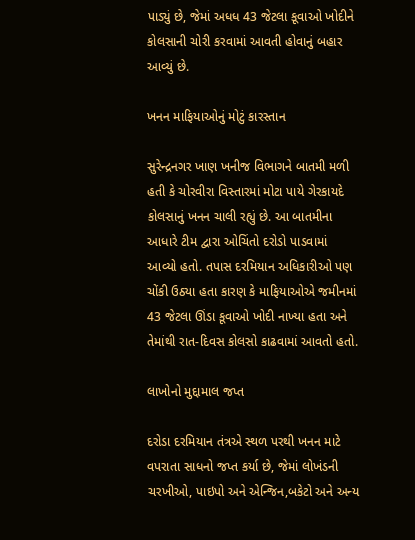પાડ્યું છે, જેમાં અધધ 43 જેટલા કૂવાઓ ખોદીને કોલસાની ચોરી કરવામાં આવતી હોવાનું બહાર આવ્યું છે.

ખનન માફિયાઓનું મોટું કારસ્તાન

સુરેન્દ્રનગર ખાણ ખનીજ વિભાગને બાતમી મળી હતી કે ચોરવીરા વિસ્તારમાં મોટા પાયે ગેરકાયદે કોલસાનું ખનન ચાલી રહ્યું છે. આ બાતમીના આધારે ટીમ દ્વારા ઓચિંતો દરોડો પાડવામાં આવ્યો હતો. તપાસ દરમિયાન અધિકારીઓ પણ ચોંકી ઉઠ્યા હતા કારણ કે માફિયાઓએ જમીનમાં 43 જેટલા ઊંડા કૂવાઓ ખોદી નાખ્યા હતા અને તેમાંથી રાત-દિવસ કોલસો કાઢવામાં આવતો હતો.

લાખોનો મુદ્દામાલ જપ્ત

દરોડા દરમિયાન તંત્રએ સ્થળ પરથી ખનન માટે વપરાતા સાધનો જપ્ત કર્યા છે, જેમાં લોખંડની ચરખીઓ, પાઇપો અને એન્જિન,બકેટો અને અન્ય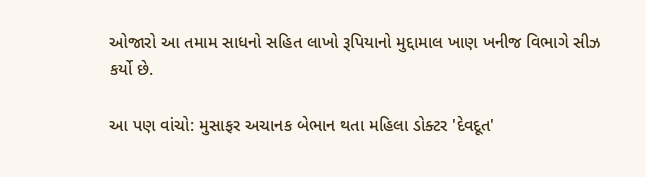ઓજારો આ તમામ સાધનો સહિત લાખો રૂપિયાનો મુદ્દામાલ ખાણ ખનીજ વિભાગે સીઝ કર્યો છે.

આ પણ વાંચો: મુસાફર અચાનક બેભાન થતા મહિલા ડોક્ટર 'દેવદૂત'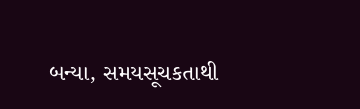બન્યા, સમયસૂચકતાથી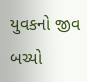યુવકનો જીવ બચ્યો